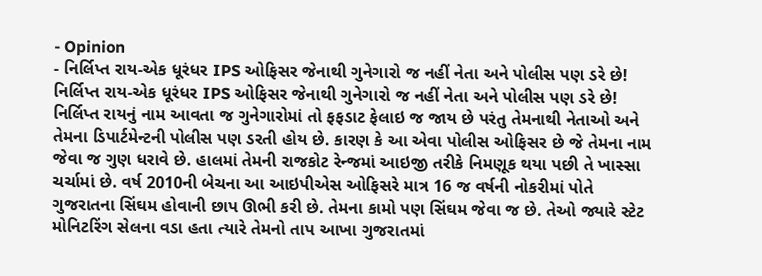- Opinion
- નિર્લિપ્ત રાય-એક ધૂરંધર IPS ઓફિસર જેનાથી ગુનેગારો જ નહીં નેતા અને પોલીસ પણ ડરે છે!
નિર્લિપ્ત રાય-એક ધૂરંધર IPS ઓફિસર જેનાથી ગુનેગારો જ નહીં નેતા અને પોલીસ પણ ડરે છે!
નિર્લિપ્ત રાયનું નામ આવતા જ ગુનેગારોમાં તો ફફડાટ ફેલાઇ જ જાય છે પરંતુ તેમનાથી નેતાઓ અને તેમના ડિપાર્ટમેન્ટની પોલીસ પણ ડરતી હોય છે. કારણ કે આ એવા પોલીસ ઓફિસર છે જે તેમના નામ જેવા જ ગુણ ધરાવે છે. હાલમાં તેમની રાજકોટ રેન્જમાં આઇજી તરીકે નિમણૂક થયા પછી તે ખાસ્સા ચર્ચામાં છે. વર્ષ 2010ની બેચના આ આઇપીએસ ઓફિસરે માત્ર 16 જ વર્ષની નોકરીમાં પોતે ગુજરાતના સિંઘમ હોવાની છાપ ઊભી કરી છે. તેમના કામો પણ સિંઘમ જેવા જ છે. તેઓ જ્યારે સ્ટેટ મોનિટરિંગ સેલના વડા હતા ત્યારે તેમનો તાપ આખા ગુજરાતમાં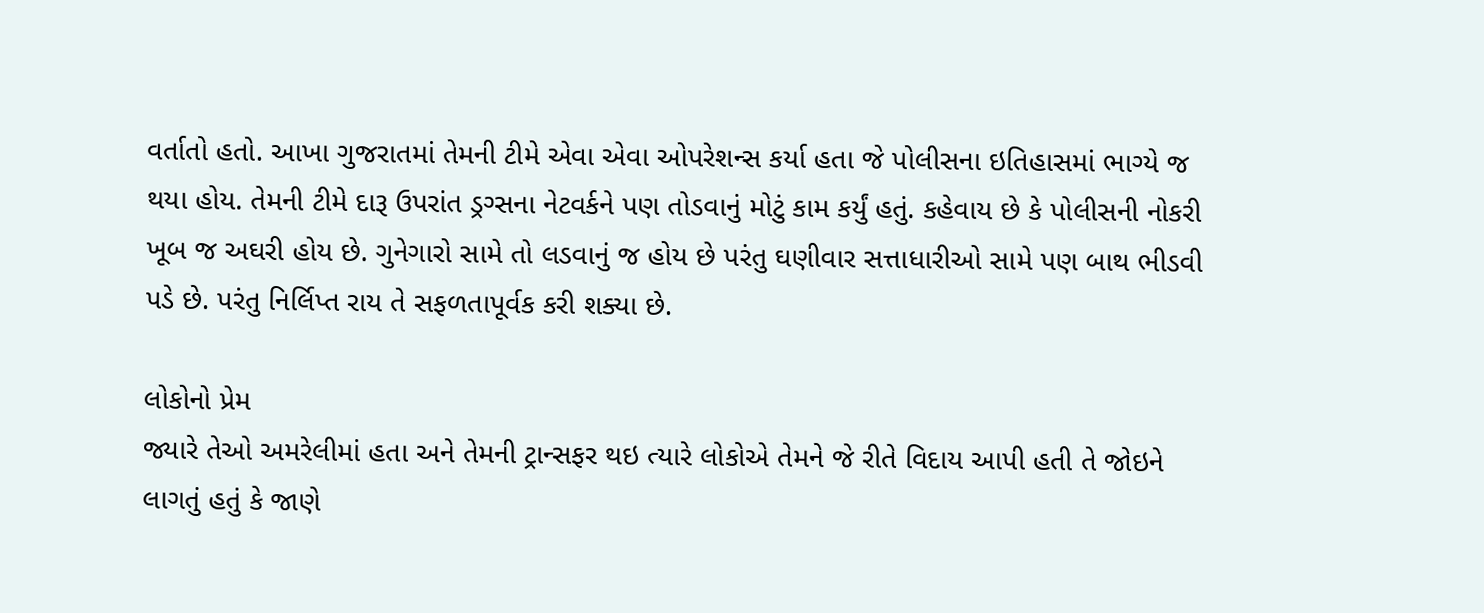વર્તાતો હતો. આખા ગુજરાતમાં તેમની ટીમે એવા એવા ઓપરેશન્સ કર્યા હતા જે પોલીસના ઇતિહાસમાં ભાગ્યે જ થયા હોય. તેમની ટીમે દારૂ ઉપરાંત ડ્રગ્સના નેટવર્કને પણ તોડવાનું મોટું કામ કર્યું હતું. કહેવાય છે કે પોલીસની નોકરી ખૂબ જ અઘરી હોય છે. ગુનેગારો સામે તો લડવાનું જ હોય છે પરંતુ ઘણીવાર સત્તાધારીઓ સામે પણ બાથ ભીડવી પડે છે. પરંતુ નિર્લિપ્ત રાય તે સફળતાપૂર્વક કરી શક્યા છે.

લોકોનો પ્રેમ
જ્યારે તેઓ અમરેલીમાં હતા અને તેમની ટ્રાન્સફર થઇ ત્યારે લોકોએ તેમને જે રીતે વિદાય આપી હતી તે જોઇને લાગતું હતું કે જાણે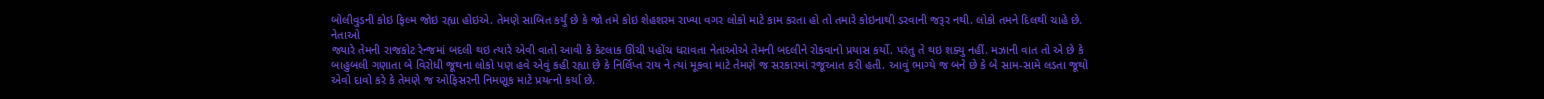બોલીવુડની કોઇ ફિલ્મ જોઇ રહ્યા હોઇએ. તેમણે સાબિત કર્યું છે કે જો તમે કોઇ શેહશરમ રાખ્યા વગર લોકો માટે કામ કરતા હો તો તમારે કોઇનાથી ડરવાની જરૂર નથી. લોકો તમને દિલથી ચાહે છે.
નેતાઓ
જ્યારે તેમની રાજકોટ રેન્જમાં બદલી થઇ ત્યારે એવી વાતો આવી કે કેટલાક ઊંચી પહોંચ ધરાવતા નેતાઓએ તેમની બદલીને રોકવાનો પ્રયાસ કર્યો. પરંતુ તે થઇ શક્યુ નહીં. મઝાની વાત તો એ છે કે બાહુબલી ગણાતા બે વિરોધી જૂથના લોકો પણ હવે એવું કહી રહ્યા છે કે નિર્લિપ્ત રાય ને ત્યાં મૂકવા માટે તેમણે જ સરકારમાં રજૂઆત કરી હતી. આવું ભાગ્યે જ બને છે કે બે સામ-સામે લડતા જૂથો એવો દાવો કરે કે તેમણે જ ઓફિસરની નિમણૂક માટે પ્રયત્નો કર્યા છે.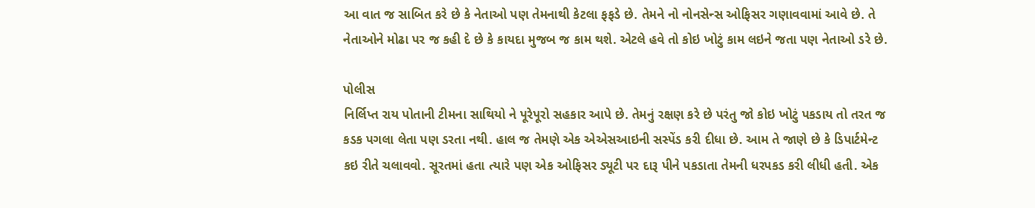આ વાત જ સાબિત કરે છે કે નેતાઓ પણ તેમનાથી કેટલા ફફડે છે. તેમને નો નોનસેન્સ ઓફિસર ગણાવવામાં આવે છે. તે નેતાઓને મોઢા પર જ કહી દે છે કે કાયદા મુજબ જ કામ થશે. એટલે હવે તો કોઇ ખોટું કામ લઇને જતા પણ નેતાઓ ડરે છે.

પોલીસ
નિર્લિપ્ત રાય પોતાની ટીમના સાથિયો ને પૂરેપૂરો સહકાર આપે છે. તેમનું રક્ષણ કરે છે પરંતુ જો કોઇ ખોટું પકડાય તો તરત જ કડક પગલા લેતા પણ ડરતા નથી. હાલ જ તેમણે એક એએસઆઇની સસ્પેંડ કરી દીધા છે. આમ તે જાણે છે કે ડિપાર્ટમેન્ટ કઇ રીતે ચલાવવો. સૂરતમાં હતા ત્યારે પણ એક ઓફિસર ડ્યૂટી પર દારૂ પીને પકડાતા તેમની ધરપકડ કરી લીધી હતી. એક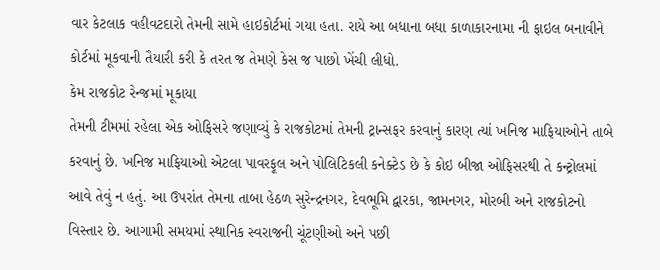વાર કેટલાક વહીવટદારો તેમની સામે હાઇકોર્ટમાં ગયા હતા. રાયે આ બધાના બધા કાળાકારનામા ની ફાઇલ બનાવીને કોર્ટમાં મૂકવાની તૈયારી કરી કે તરત જ તેમણે કેસ જ પાછો ખેંચી લીધો.
કેમ રાજકોટ રેન્જમાં મૂકાયા
તેમની ટીમમાં રહેલા એક ઓફિસરે જણાવ્યું કે રાજકોટમાં તેમની ટ્રાન્સફર કરવાનું કારણ ત્યાં ખનિજ માફિયાઓને તાબે કરવાનું છે. ખનિજ માફિયાઓ એટલા પાવરફૂલ અને પોલિટિકલી કનેક્ટેડ છે કે કોઇ બીજા ઓફિસરથી તે કન્ટ્રોલમાં આવે તેવું ન હતું. આ ઉપરાંત તેમના તાબા હેઠળ સુરેન્દ્રનગર, દેવભૂમિ દ્વારકા, જામનગર, મોરબી અને રાજકોટનો વિસ્તાર છે. આગામી સમયમાં સ્થાનિક સ્વરાજની ચૂંટણીઓ અને પછી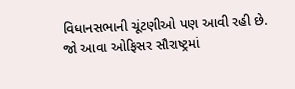વિધાનસભાની ચૂંટણીઓ પણ આવી રહી છે. જો આવા ઓફિસર સૌરાષ્ટ્રમાં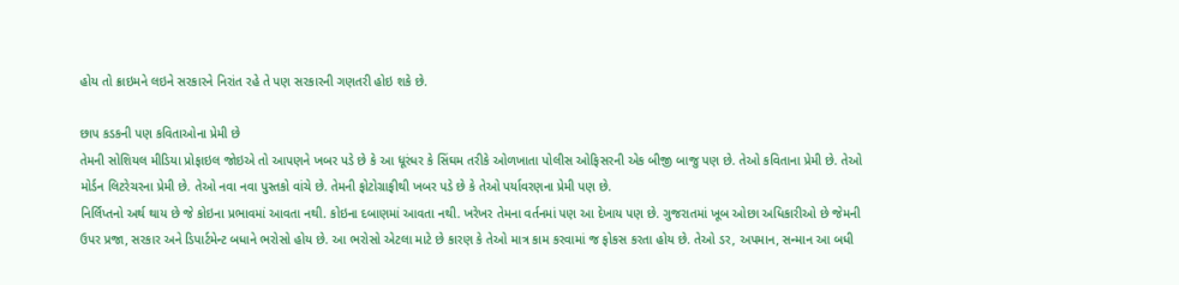હોય તો ક્રાઇમને લઇને સરકારને નિરાંત રહે તે પણ સરકારની ગણતરી હોઇ શકે છે.

છાપ કડકની પણ કવિતાઓના પ્રેમી છે
તેમની સોશિયલ મીડિયા પ્રોફાઇલ જોઇએ તો આપણને ખબર પડે છે કે આ ધૂરંધર કે સિંઘમ તરીકે ઓળખાતા પોલીસ ઓફિસરની એક બીજી બાજુ પણ છે. તેઓ કવિતાના પ્રેમી છે. તેઓ મોર્ડન લિટરેચરના પ્રેમી છે. તેઓ નવા નવા પુસ્તકો વાંચે છે. તેમની ફોટોગ્રાફીથી ખબર પડે છે કે તેઓ પર્યાવરણના પ્રેમી પણ છે.
નિર્લિપ્તનો અર્થ થાય છે જે કોઇના પ્રભાવમાં આવતા નથી. કોઇના દબાણમાં આવતા નથી. ખરેખર તેમના વર્તનમાં પણ આ દેખાય પણ છે. ગુજરાતમાં ખૂબ ઓછા અધિકારીઓ છે જેમની ઉપર પ્રજા, સરકાર અને ડિપાર્ટમેન્ટ બધાને ભરોસો હોય છે. આ ભરોસો એટલા માટે છે કારણ કે તેઓ માત્ર કામ કરવામાં જ ફોકસ કરતા હોય છે. તેઓ ડર, અપમાન, સન્માન આ બધી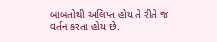બાબતોથી અલિપ્ત હોય તે રીતે જ વર્તન કરતા હોય છે.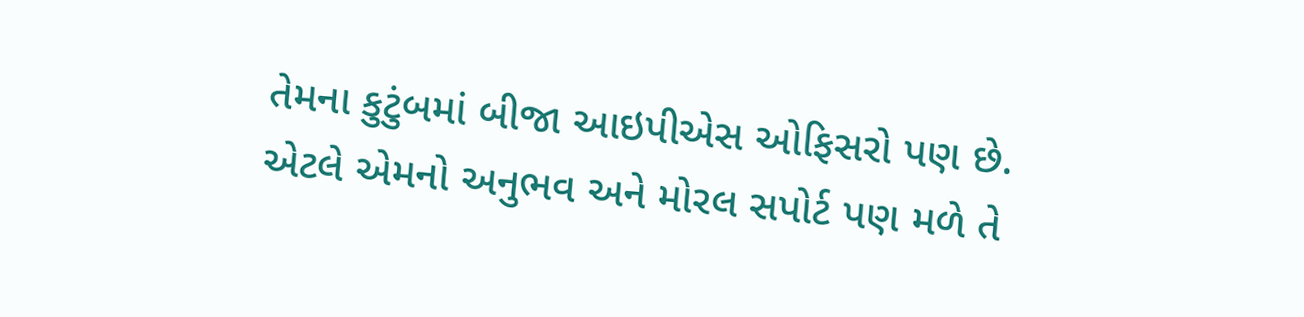તેમના કુટુંબમાં બીજા આઇપીએસ ઓફિસરો પણ છે. એટલે એમનો અનુભવ અને મોરલ સપોર્ટ પણ મળે તે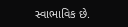સ્વાભાવિક છે.